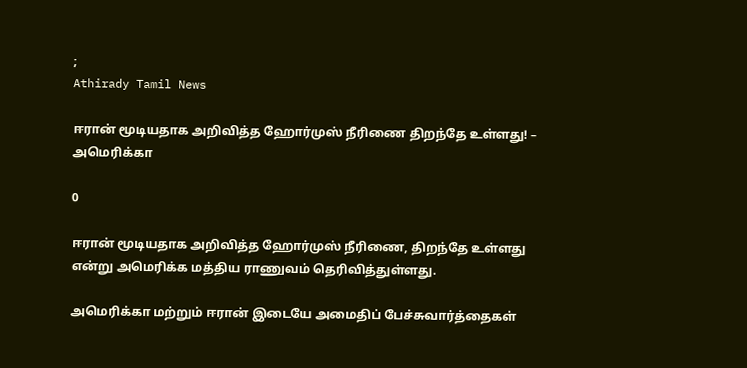;
Athirady Tamil News

ஈரான் மூடியதாக அறிவித்த ஹோர்முஸ் நீரிணை திறந்தே உள்ளது! – அமெரிக்கா

0

ஈரான் மூடியதாக அறிவித்த ஹோர்முஸ் நீரிணை, திறந்தே உள்ளது என்று அமெரிக்க மத்திய ராணுவம் தெரிவித்துள்ளது.

அமெரிக்கா மற்றும் ஈரான் இடையே அமைதிப் பேச்சுவார்த்தைகள்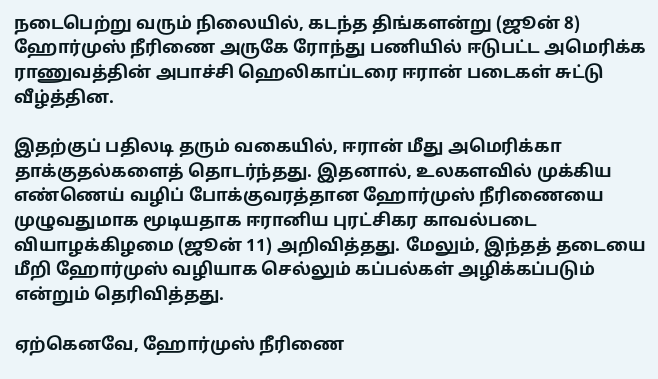நடைபெற்று வரும் நிலையில், கடந்த திங்களன்று (ஜூன் 8) ஹோர்முஸ் நீரிணை அருகே ரோந்து பணியில் ஈடுபட்ட அமெரிக்க ராணுவத்தின் அபாச்சி ஹெலிகாப்டரை ஈரான் படைகள் சுட்டு வீழ்த்தின.

இதற்குப் பதிலடி தரும் வகையில், ஈரான் மீது அமெரிக்கா தாக்குதல்களைத் தொடர்ந்தது. இதனால், உலகளவில் முக்கிய எண்ணெய் வழிப் போக்குவரத்தான ஹோர்முஸ் நீரிணையை முழுவதுமாக மூடியதாக ஈரானிய புரட்சிகர காவல்படை வியாழக்கிழமை (ஜூன் 11) அறிவித்தது. மேலும், இந்தத் தடையை மீறி ஹோர்முஸ் வழியாக செல்லும் கப்பல்கள் அழிக்கப்படும் என்றும் தெரிவித்தது.

ஏற்கெனவே, ஹோர்முஸ் நீரிணை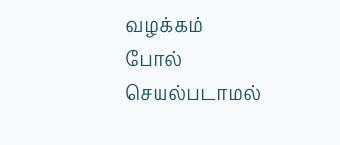வழக்கம் போல் செயல்படாமல்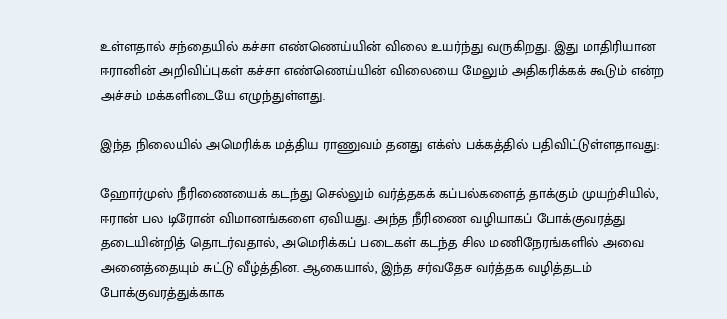உள்ளதால் சந்தையில் கச்சா எண்ணெய்யின் விலை உயர்ந்து வருகிறது. இது மாதிரியான ஈரானின் அறிவிப்புகள் கச்சா எண்ணெய்யின் விலையை மேலும் அதிகரிக்கக் கூடும் என்ற அச்சம் மக்களிடையே எழுந்துள்ளது.

இந்த நிலையில் அமெரிக்க மத்திய ராணுவம் தனது எக்ஸ் பக்கத்தில் பதிவிட்டுள்ளதாவது:

ஹோர்முஸ் நீரிணையைக் கடந்து செல்லும் வர்த்தகக் கப்பல்களைத் தாக்கும் முயற்சியில், ஈரான் பல டிரோன் விமானங்களை ஏவியது. அந்த நீரிணை வழியாகப் போக்குவரத்து தடையின்றித் தொடர்வதால், அமெரிக்கப் படைகள் கடந்த சில மணிநேரங்களில் அவை அனைத்தையும் சுட்டு வீழ்த்தின. ஆகையால், இந்த சர்வதேச வர்த்தக வழித்தடம் போக்குவரத்துக்காக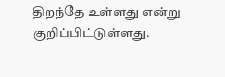திறந்தே உள்ளது என்று குறிப்பிட்டுள்ளது.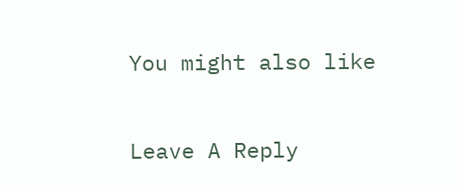You might also like

Leave A Reply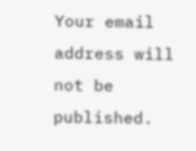Your email address will not be published.